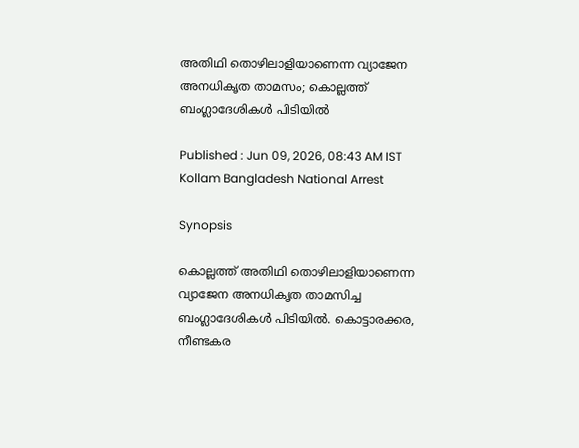അതിഥി തൊഴിലാളിയാണെന്ന വ്യാജേന അനധികൃത താമസം; കൊല്ലത്ത് ബംഗ്ലാദേശികൾ പിടിയിൽ

Published : Jun 09, 2026, 08:43 AM IST
Kollam Bangladesh National Arrest

Synopsis

കൊല്ലത്ത് അതിഥി തൊഴിലാളിയാണെന്ന വ്യാജേന അനധികൃത താമസിച്ച ബംഗ്ലാദേശികൾ പിടിയിൽ. കൊട്ടാരക്കര, നീണ്ടകര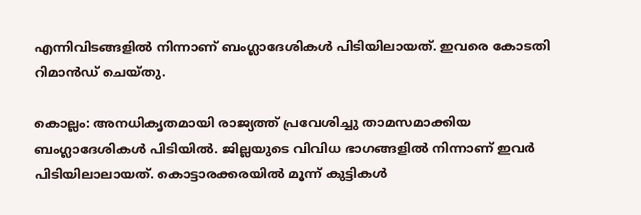എന്നിവിടങ്ങളിൽ നിന്നാണ് ബംഗ്ലാദേശികൾ പിടിയിലായത്. ഇവരെ കോടതി റിമാൻഡ് ചെയ്തു.

കൊല്ലം: അനധികൃതമായി രാജ്യത്ത് പ്രവേശിച്ചു താമസമാക്കിയ ബംഗ്ലാദേശികൾ പിടിയിൽ. ജില്ലയുടെ വിവിധ ഭാഗങ്ങളിൽ നിന്നാണ് ഇവർ പിടിയിലാലായത്. കൊട്ടാരക്കരയിൽ മൂന്ന് കുട്ടികൾ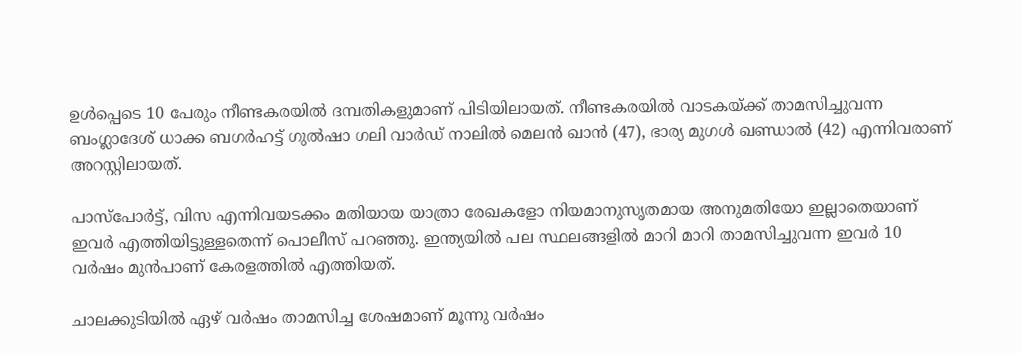ഉൾപ്പെടെ 10 പേരും നീണ്ടകരയിൽ ദമ്പതികളുമാണ് പിടിയിലായത്. നീണ്ടകരയിൽ വാടകയ്ക്ക് താമസിച്ചുവന്ന ബംഗ്ലാദേശ് ധാക്ക ബഗർഹട്ട് ഗുൽഷാ ഗലി വാർഡ് നാലിൽ മെലൻ ഖാൻ (47), ഭാര്യ മുഗൾ ഖണ്ഡാൽ (42) എന്നിവരാണ് അറസ്റ്റിലായത്.

പാസ്പോർട്ട്, വിസ എന്നിവയടക്കം മതിയായ യാത്രാ രേഖകളോ നിയമാനുസൃതമായ അനുമതിയോ ഇല്ലാതെയാണ് ഇവർ എത്തിയിട്ടുള്ളതെന്ന് പൊലീസ് പറഞ്ഞു. ഇന്ത്യയിൽ പല സ്ഥലങ്ങളിൽ മാറി മാറി താമസിച്ചുവന്ന ഇവർ 10 വർഷം മുൻപാണ് കേരളത്തിൽ എത്തിയത്.

ചാലക്കുടിയിൽ ഏഴ് വർഷം താമസിച്ച ശേഷമാണ് മൂന്നു വർഷം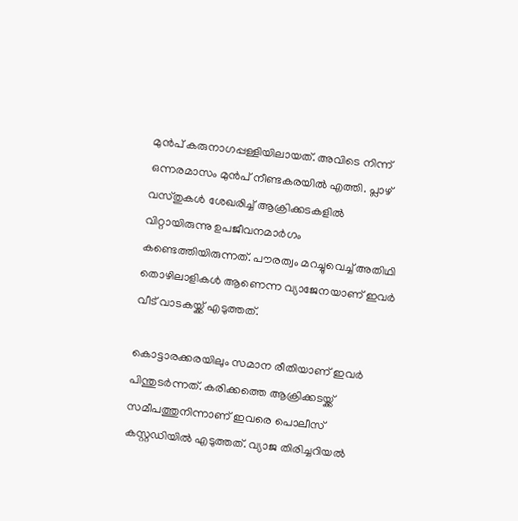മുൻപ് കരുനാഗപ്പള്ളിയിലായത്. അവിടെ നിന്ന് ഒന്നരമാസം മുൻപ് നീണ്ടകരയിൽ എത്തി. പ്ലാഴ് വസ്തുകൾ ശേഖരിച്ച് ആക്രിക്കടകളിൽ വിറ്റായിരുന്നു ഉപജീവനമാർഗം കണ്ടെത്തിയിരുന്നത്. പൗരത്വം മറച്ചുവെച്ച് അതിഥി തൊഴിലാളികൾ ആണെന്ന വ്യാജേനയാണ് ഇവർ വീട് വാടകയ്ക്ക് എടുത്തത്.

കൊട്ടാരക്കരയിലും സമാന രീതിയാണ് ഇവർ പിന്തുടർന്നത്. കരിക്കത്തെ ആക്രിക്കടയ്ക്ക് സമീപത്തുനിന്നാണ് ഇവരെ പൊലീസ് കസ്റ്റഡിയിൽ എടുത്തത്. വ്യാജ തിരിച്ചറിയൽ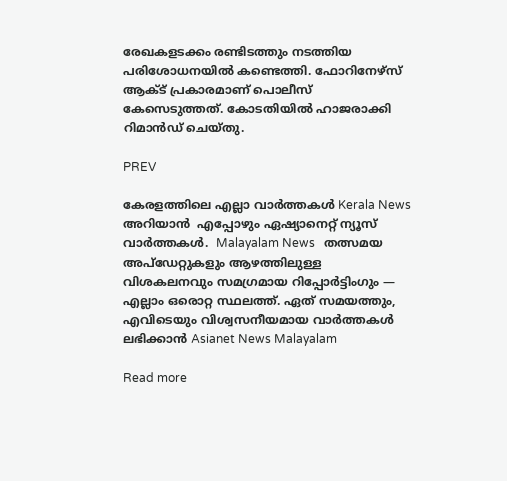രേഖകളടക്കം രണ്ടിടത്തും നടത്തിയ പരിശോധനയിൽ കണ്ടെത്തി. ഫോറിനേഴ്സ് ആക്ട് പ്രകാരമാണ് പൊലീസ് കേസെടുത്തത്. കോടതിയിൽ ഹാജരാക്കി റിമാൻഡ് ചെയ്തു.

PREV

കേരളത്തിലെ എല്ലാ വാർത്തകൾ Kerala News അറിയാൻ  എപ്പോഴും ഏഷ്യാനെറ്റ് ന്യൂസ് വാർത്തകൾ.  Malayalam News   തത്സമയ അപ്‌ഡേറ്റുകളും ആഴത്തിലുള്ള വിശകലനവും സമഗ്രമായ റിപ്പോർട്ടിംഗും — എല്ലാം ഒരൊറ്റ സ്ഥലത്ത്. ഏത് സമയത്തും, എവിടെയും വിശ്വസനീയമായ വാർത്തകൾ ലഭിക്കാൻ Asianet News Malayalam

Read more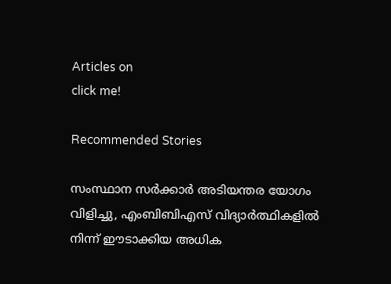Articles on
click me!

Recommended Stories

സംസ്ഥാന സർക്കാർ അടിയന്തര യോഗം വിളിച്ചു, എംബിബിഎസ് വിദ്യാർത്ഥികളിൽ നിന്ന് ഈടാക്കിയ അധിക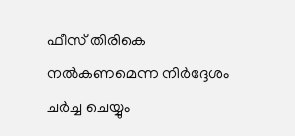ഫീസ് തിരികെ നൽകണമെന്ന നിർദ്ദേശം ചർച്ച ചെയ്യും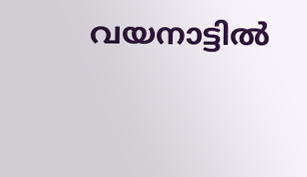വയനാട്ടിൽ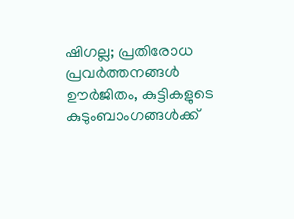ഷിഗല്ല; പ്രതിരോധ പ്രവർത്തനങ്ങള്‍ ഊർജിതം, കുട്ടികളുടെ കുടുംബാംഗങ്ങൾക്ക്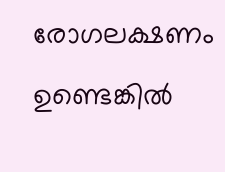രോഗലക്ഷണം ഉണ്ടെങ്കിൽ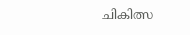ചികിത്സ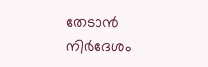തേടാൻ നിർദേശം